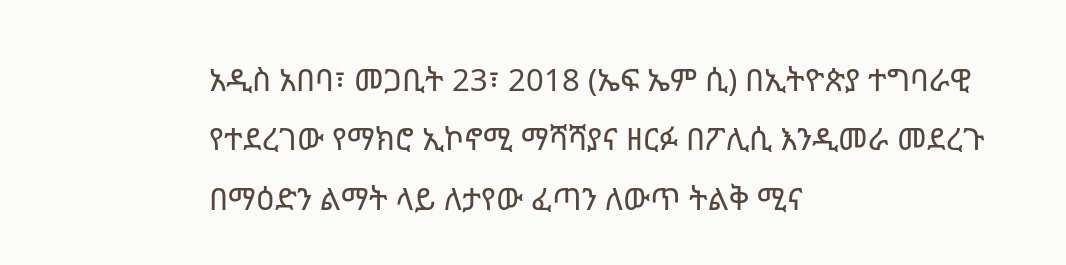አዲስ አበባ፣ መጋቢት 23፣ 2018 (ኤፍ ኤም ሲ) በኢትዮጵያ ተግባራዊ የተደረገው የማክሮ ኢኮኖሚ ማሻሻያና ዘርፉ በፖሊሲ እንዲመራ መደረጉ በማዕድን ልማት ላይ ለታየው ፈጣን ለውጥ ትልቅ ሚና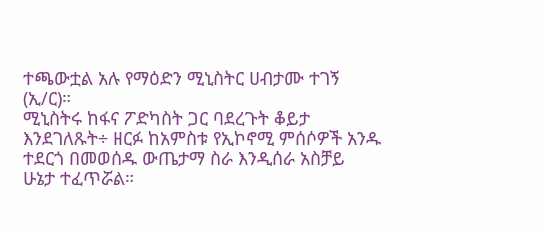ተጫውቷል አሉ የማዕድን ሚኒስትር ሀብታሙ ተገኝ (ኢ/ር)።
ሚኒስትሩ ከፋና ፖድካስት ጋር ባደረጉት ቆይታ እንደገለጹት÷ ዘርፉ ከአምስቱ የኢኮኖሚ ምሰሶዎች አንዱ ተደርጎ በመወሰዱ ውጤታማ ስራ እንዲሰራ አስቻይ ሁኔታ ተፈጥሯል።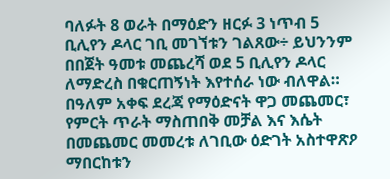ባለፉት 8 ወራት በማዕድን ዘርፉ 3 ነጥብ 5 ቢሊየን ዶላር ገቢ መገኘቱን ገልጸው÷ ይህንንም በበጀት ዓመቱ መጨረሻ ወደ 5 ቢሊየን ዶላር ለማድረስ በቁርጠኝነት እየተሰራ ነው ብለዋል።
በዓለም አቀፍ ደረጃ የማዕድናት ዋጋ መጨመር፣ የምርት ጥራት ማስጠበቅ መቻል እና እሴት በመጨመር መመረቱ ለገቢው ዕድገት አስተዋጽዖ ማበርከቱን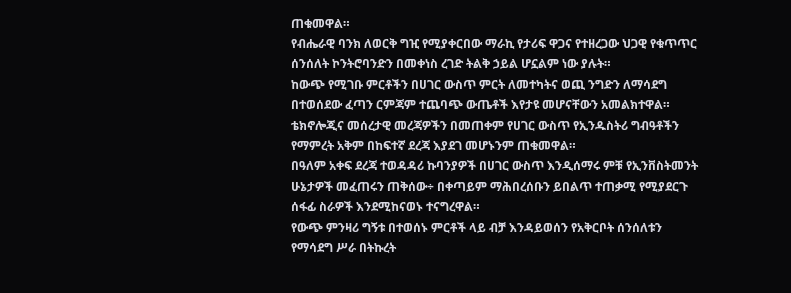ጠቁመዋል።
የብሔራዊ ባንክ ለወርቅ ግዢ የሚያቀርበው ማራኪ የታሪፍ ዋጋና የተዘረጋው ህጋዊ የቁጥጥር ሰንሰለት ኮንትሮባንድን በመቀነስ ረገድ ትልቅ ኃይል ሆኗልም ነው ያሉት።
ከውጭ የሚገቡ ምርቶችን በሀገር ውስጥ ምርት ለመተካትና ወጪ ንግድን ለማሳደግ በተወሰደው ፈጣን ርምጃም ተጨባጭ ውጤቶች እየታዩ መሆናቸውን አመልክተዋል።
ቴክኖሎጂና መሰረታዊ መረጃዎችን በመጠቀም የሀገር ውስጥ የኢንዱስትሪ ግብዓቶችን የማምረት አቅም በከፍተኛ ደረጃ እያደገ መሆኑንም ጠቁመዋል።
በዓለም አቀፍ ደረጃ ተወዳዳሪ ኩባንያዎች በሀገር ውስጥ እንዲሰማሩ ምቹ የኢንቨስትመንት ሁኔታዎች መፈጠሩን ጠቅሰው÷ በቀጣይም ማሕበረሰቡን ይበልጥ ተጠቃሚ የሚያደርጉ ሰፋፊ ስራዎች እንደሚከናወኑ ተናግረዋል።
የውጭ ምንዛሪ ግኝቱ በተወሰኑ ምርቶች ላይ ብቻ እንዳይወሰን የአቅርቦት ሰንሰለቱን የማሳደግ ሥራ በትኩረት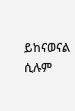ይከናወናል ሲሉም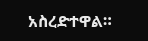አስረድተዋል።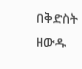በቅድስት ዘውዱ